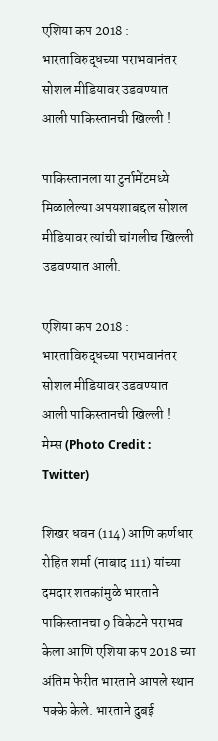एशिया कप 2018 : भारताविरुद्धच्या पराभवानंतर सोशल मीडियावर उडवण्यात आली पाकिस्तानची खिल्ली !

पाकिस्तानला या टुर्नामेंटमध्ये मिळालेल्या अपयशाबद्दल सोशल मीडियावर त्यांची चांगलीच खिल्ली उडवण्यात आली.

एशिया कप 2018 : भारताविरुद्धच्या पराभवानंतर सोशल मीडियावर उडवण्यात आली पाकिस्तानची खिल्ली !
मेम्स (Photo Credit : Twitter)

शिखर धवन (114) आणि कर्णधार रोहित शर्मा (नाबाद 111) यांच्या दमदार शतकांमुळे भारताने पाकिस्तानचा 9 विकेटने पराभव केला आणि एशिया कप 2018 च्या अंतिम फेरीत भारताने आपले स्थान पक्के केले. भारताने दुबई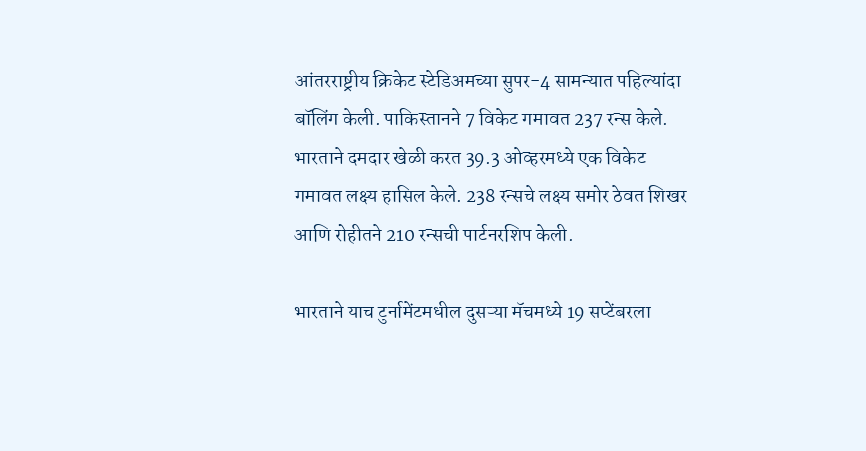आंतरराष्ट्रीय क्रिकेट स्टेडिअमच्या सुपर-4 सामन्यात पहिल्यांदा बॉलिंग केली. पाकिस्तानने 7 विकेट गमावत 237 रन्स केले. भारताने दमदार खेळी करत 39.3 ओव्हरमध्ये एक विकेट गमावत लक्ष्य हासिल केले. 238 रन्सचे लक्ष्य समोर ठेवत शिखर आणि रोहीतने 210 रन्सची पार्टनरशिप केली.

भारताने याच टुर्नामेंटमधील दुसऱ्या मॅचमध्ये 19 सप्टेंबरला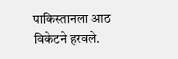पाकिस्तानला आठ विकेटने हरवले.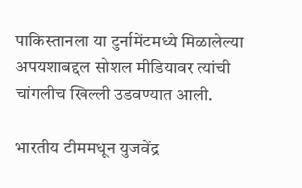पाकिस्तानला या टुर्नामेंटमध्ये मिळालेल्या अपयशाबद्दल सोशल मीडियावर त्यांची चांगलीच खिल्ली उडवण्यात आली.

भारतीय टीममधून युजवेंद्र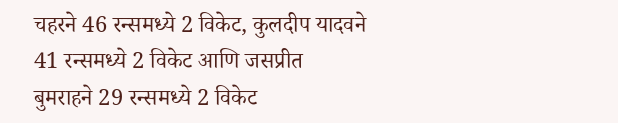चहरने 46 रन्समध्ये 2 विकेट, कुलदीप यादवने 41 रन्समध्ये 2 विकेट आणि जसप्रीत बुमराहने 29 रन्समध्ये 2 विकेट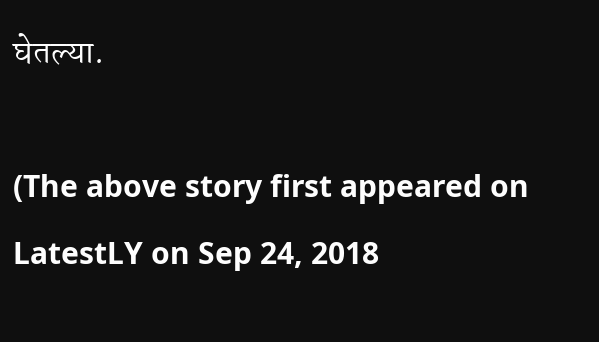घेतल्या.

(The above story first appeared on LatestLY on Sep 24, 2018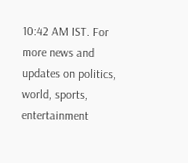10:42 AM IST. For more news and updates on politics, world, sports, entertainment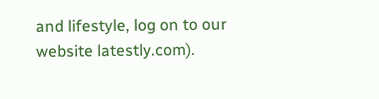and lifestyle, log on to our website latestly.com).